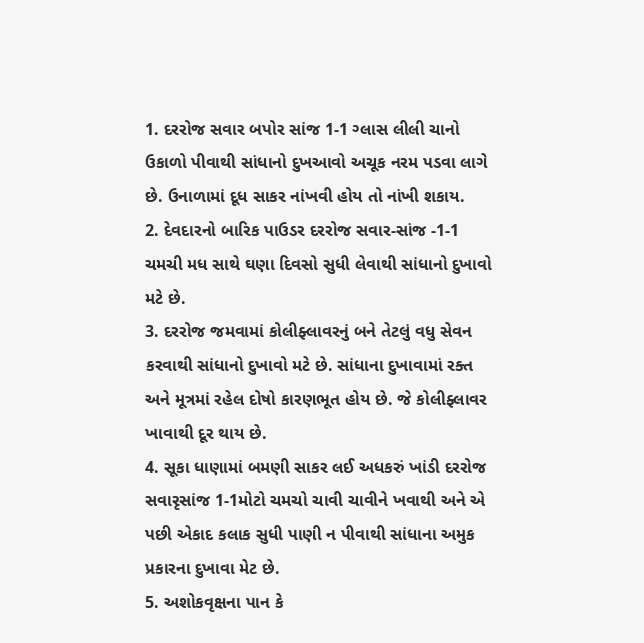1. દરરોજ સવાર બપોર સાંજ 1-1 ગ્લાસ લીલી ચાનો ઉકાળો પીવાથી સાંધાનો દુખઆવો અચૂક નરમ પડવા લાગે છે. ઉનાળામાં દૂધ સાકર નાંખવી હોય તો નાંખી શકાય.
2. દેવદારનો બારિક પાઉડર દરરોજ સવાર-સાંજ -1-1 ચમચી મધ સાથે ઘણા દિવસો સુધી લેવાથી સાંધાનો દુખાવો મટે છે.
3. દરરોજ જમવામાં કોલીફ્લાવરનું બને તેટલું વધુ સેવન કરવાથી સાંધાનો દુખાવો મટે છે. સાંધાના દુખાવામાં રક્ત અને મૂત્રમાં રહેલ દોષો કારણભૂત હોય છે. જે કોલીફ્લાવર ખાવાથી દૂર થાય છે.
4. સૂકા ધાણામાં બમણી સાકર લઈ અધકરું ખાંડી દરરોજ સવારૃસાંજ 1-1મોટો ચમચો ચાવી ચાવીને ખવાથી અને એ પછી એકાદ કલાક સુધી પાણી ન પીવાથી સાંધાના અમુક પ્રકારના દુખાવા મેટ છે.
5. અશોકવૃક્ષના પાન કે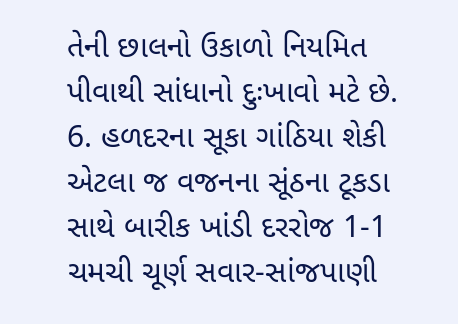તેની છાલનો ઉકાળો નિયમિત પીવાથી સાંધાનો દુઃખાવો મટે છે.
6. હળદરના સૂકા ગાંઠિયા શેકી એટલા જ વજનના સૂંઠના ટૂકડા સાથે બારીક ખાંડી દરરોજ 1-1 ચમચી ચૂર્ણ સવાર-સાંજપાણી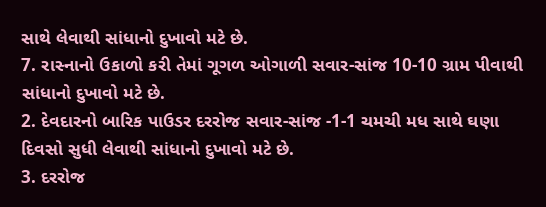સાથે લેવાથી સાંધાનો દુખાવો મટે છે.
7. રાસ્નાનો ઉકાળો કરી તેમાં ગૂગળ ઓગાળી સવાર-સાંજ 10-10 ગ્રામ પીવાથી સાંધાનો દુખાવો મટે છે.
2. દેવદારનો બારિક પાઉડર દરરોજ સવાર-સાંજ -1-1 ચમચી મધ સાથે ઘણા દિવસો સુધી લેવાથી સાંધાનો દુખાવો મટે છે.
3. દરરોજ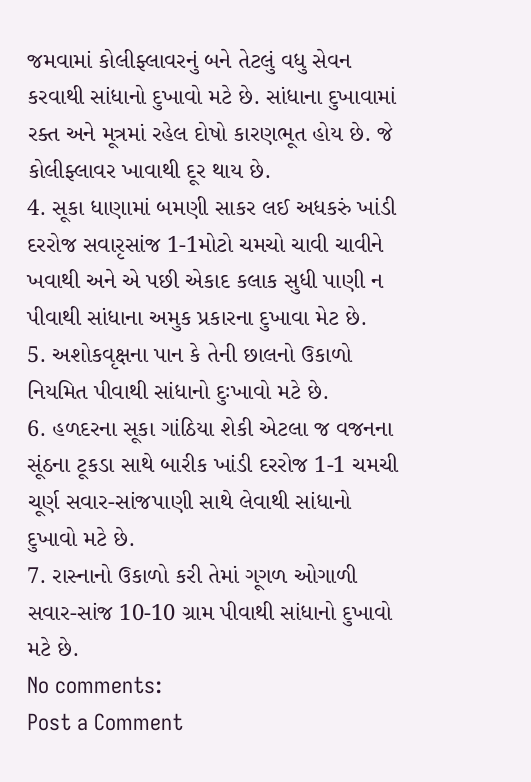જમવામાં કોલીફ્લાવરનું બને તેટલું વધુ સેવન કરવાથી સાંધાનો દુખાવો મટે છે. સાંધાના દુખાવામાં રક્ત અને મૂત્રમાં રહેલ દોષો કારણભૂત હોય છે. જે કોલીફ્લાવર ખાવાથી દૂર થાય છે.
4. સૂકા ધાણામાં બમણી સાકર લઈ અધકરું ખાંડી દરરોજ સવારૃસાંજ 1-1મોટો ચમચો ચાવી ચાવીને ખવાથી અને એ પછી એકાદ કલાક સુધી પાણી ન પીવાથી સાંધાના અમુક પ્રકારના દુખાવા મેટ છે.
5. અશોકવૃક્ષના પાન કે તેની છાલનો ઉકાળો નિયમિત પીવાથી સાંધાનો દુઃખાવો મટે છે.
6. હળદરના સૂકા ગાંઠિયા શેકી એટલા જ વજનના સૂંઠના ટૂકડા સાથે બારીક ખાંડી દરરોજ 1-1 ચમચી ચૂર્ણ સવાર-સાંજપાણી સાથે લેવાથી સાંધાનો દુખાવો મટે છે.
7. રાસ્નાનો ઉકાળો કરી તેમાં ગૂગળ ઓગાળી સવાર-સાંજ 10-10 ગ્રામ પીવાથી સાંધાનો દુખાવો મટે છે.
No comments:
Post a Comment